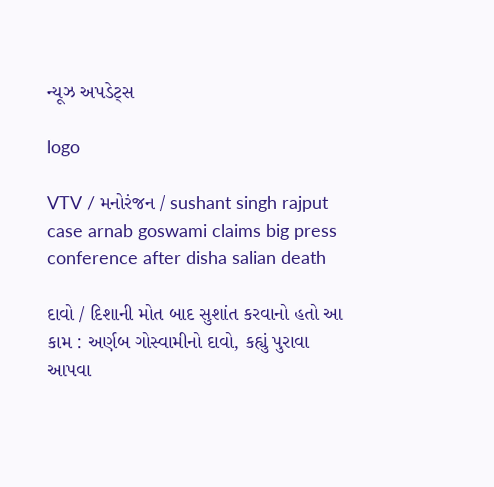ન્યૂઝ અપડેટ્સ

logo

VTV / મનોરંજન / sushant singh rajput case arnab goswami claims big press conference after disha salian death

દાવો / દિશાની મોત બાદ સુશાંત કરવાનો હતો આ કામ : અર્ણબ ગોસ્વામીનો દાવો, કહ્યું પુરાવા આપવા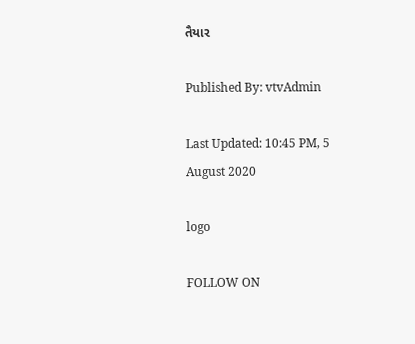તૈયાર

Published By: vtvAdmin

Last Updated: 10:45 PM, 5 August 2020

logo

FOLLOW ON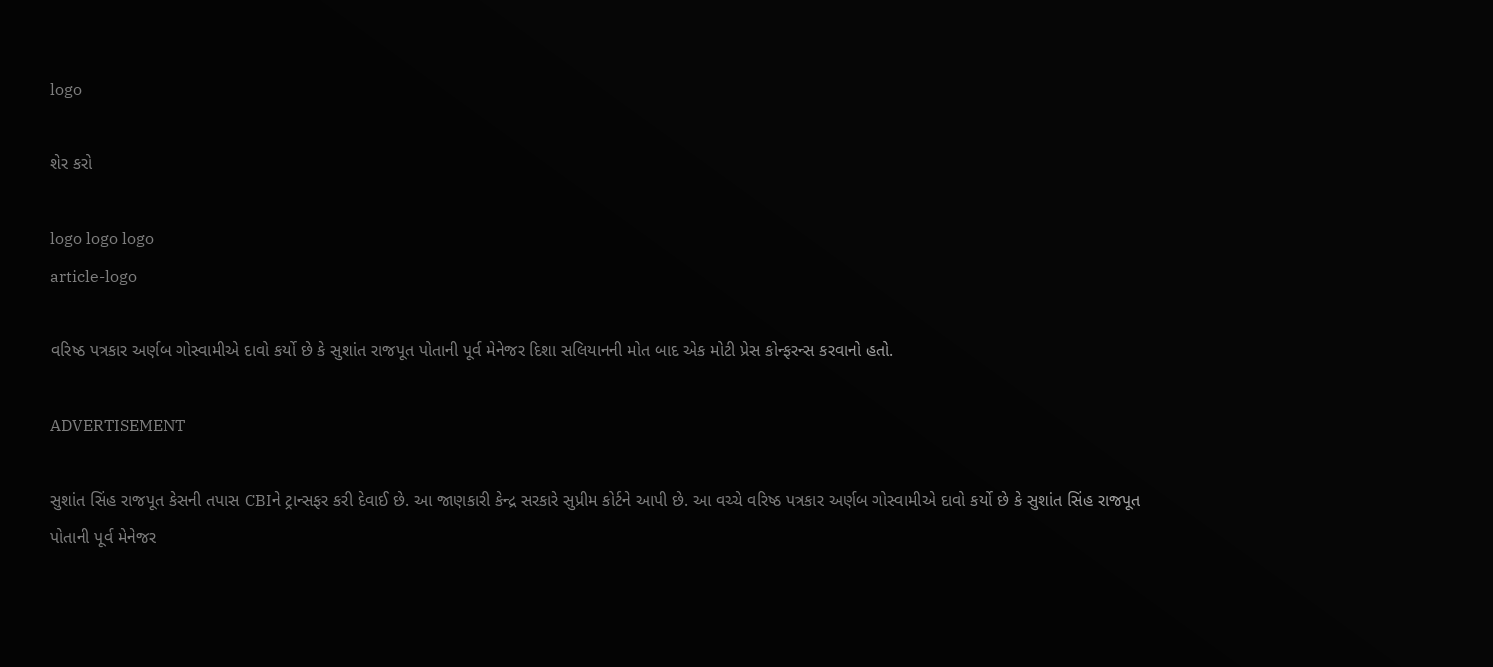logo

શેર કરો

logo logo logo
article-logo

વરિષ્ઠ પત્રકાર અર્ણબ ગોસ્વામીએ દાવો કર્યો છે કે સુશાંત રાજપૂત પોતાની પૂર્વ મેનેજર દિશા સલિયાનની મોત બાદ એક મોટી પ્રેસ કોન્ફરન્સ કરવાનો હતો.

ADVERTISEMENT

સુશાંત સિંહ રાજપૂત કેસની તપાસ CBIને ટ્રાન્સફર કરી દેવાઈ છે. આ જાણકારી કેન્દ્ર સરકારે સુપ્રીમ કોર્ટને આપી છે. આ વચ્ચે વરિષ્ઠ પત્રકાર અર્ણબ ગોસ્વામીએ દાવો કર્યો છે કે સુશાંત સિંહ રાજપૂત પોતાની પૂર્વ મેનેજર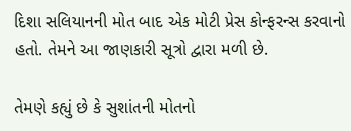દિશા સલિયાનની મોત બાદ એક મોટી પ્રેસ કોન્ફરન્સ કરવાનો હતો. તેમને આ જાણકારી સૂત્રો દ્વારા મળી છે.

તેમણે કહ્યું છે કે સુશાંતની મોતનો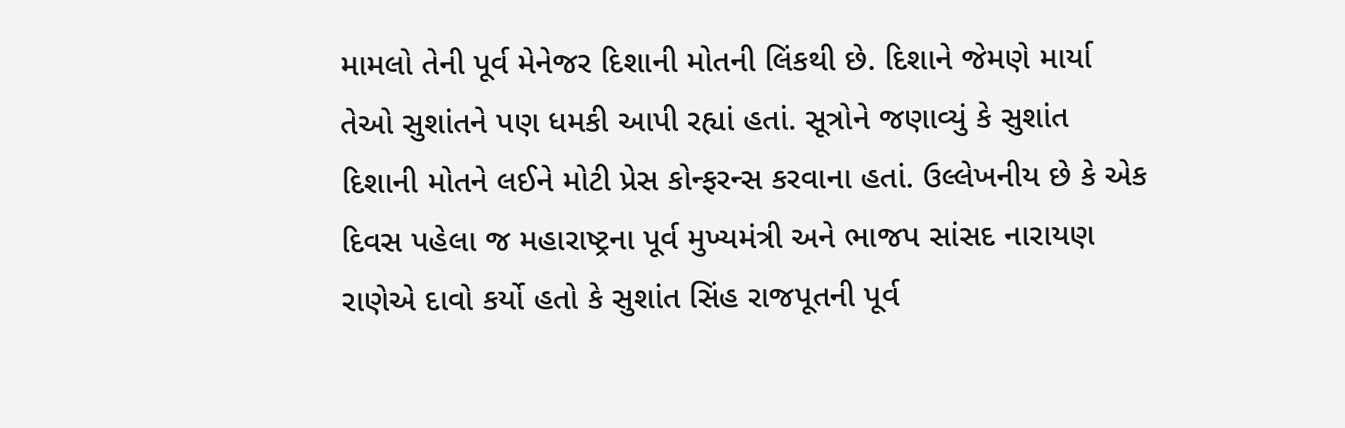મામલો તેની પૂર્વ મેનેજર દિશાની મોતની લિંકથી છે. દિશાને જેમણે માર્યા તેઓ સુશાંતને પણ ધમકી આપી રહ્યાં હતાં. સૂત્રોને જણાવ્યું કે સુશાંત દિશાની મોતને લઈને મોટી પ્રેસ કોન્ફરન્સ કરવાના હતાં. ઉલ્લેખનીય છે કે એક દિવસ પહેલા જ મહારાષ્ટ્રના પૂર્વ મુખ્યમંત્રી અને ભાજપ સાંસદ નારાયણ રાણેએ દાવો કર્યો હતો કે સુશાંત સિંહ રાજપૂતની પૂર્વ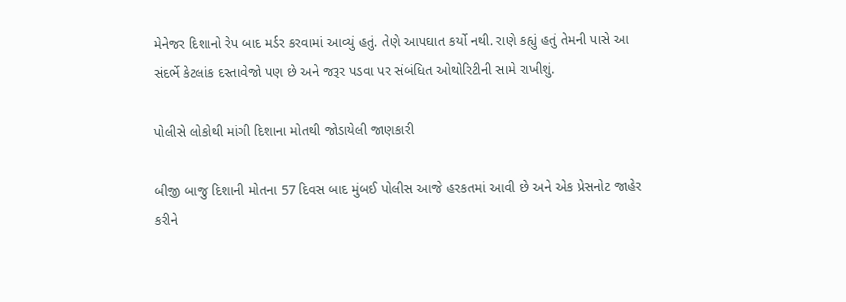મેનેજર દિશાનો રેપ બાદ મર્ડર કરવામાં આવ્યું હતું. તેણે આપઘાત કર્યો નથી. રાણે કહ્યું હતું તેમની પાસે આ સંદર્ભે કેટલાંક દસ્તાવેજો પણ છે અને જરૂર પડવા પર સંબંધિત ઓથોરિટીની સામે રાખીશું.

પોલીસે લોકોથી માંગી દિશાના મોતથી જોડાયેલી જાણકારી

બીજી બાજુ દિશાની મોતના 57 દિવસ બાદ મુંબઈ પોલીસ આજે હરકતમાં આવી છે અને એક પ્રેસનોટ જાહેર કરીને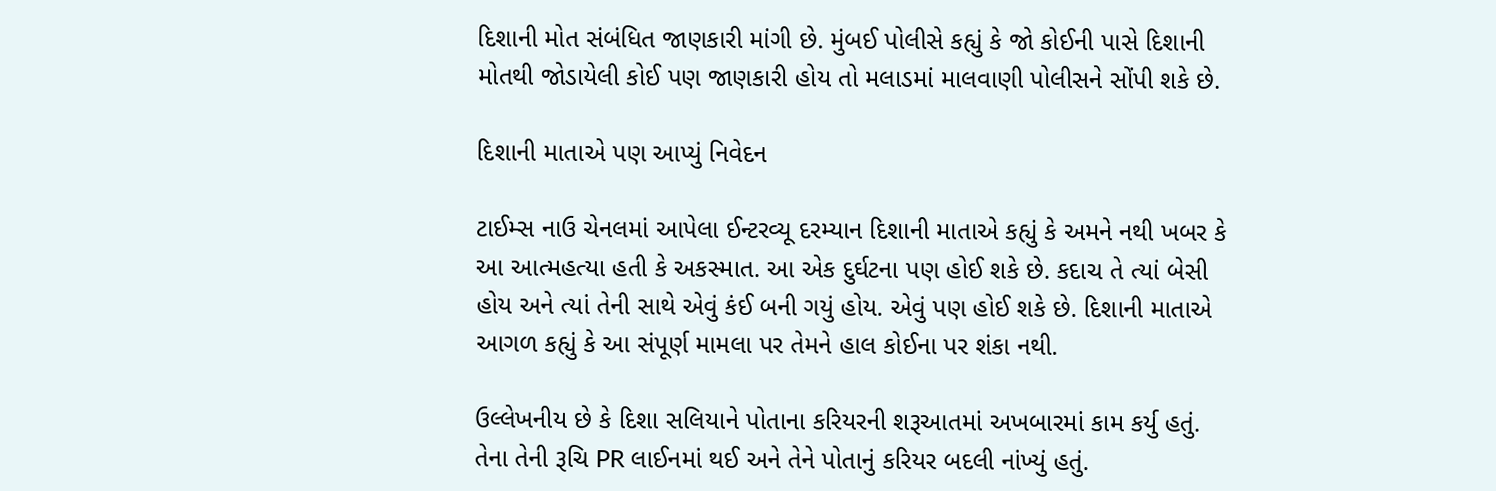દિશાની મોત સંબંધિત જાણકારી માંગી છે. મુંબઈ પોલીસે કહ્યું કે જો કોઈની પાસે દિશાની મોતથી જોડાયેલી કોઈ પણ જાણકારી હોય તો મલાડમાં માલવાણી પોલીસને સોંપી શકે છે.

દિશાની માતાએ પણ આપ્યું નિવેદન

ટાઈમ્સ નાઉ ચેનલમાં આપેલા ઈન્ટરવ્યૂ દરમ્યાન દિશાની માતાએ કહ્યું કે અમને નથી ખબર કે આ આત્મહત્યા હતી કે અકસ્માત. આ એક દુર્ઘટના પણ હોઈ શકે છે. કદાચ તે ત્યાં બેસી હોય અને ત્યાં તેની સાથે એવું કંઈ બની ગયું હોય. એવું પણ હોઈ શકે છે. દિશાની માતાએ આગળ કહ્યું કે આ સંપૂર્ણ મામલા પર તેમને હાલ કોઈના પર શંકા નથી.

ઉલ્લેખનીય છે કે દિશા સલિયાને પોતાના કરિયરની શરૂઆતમાં અખબારમાં કામ કર્યુ હતું. તેના તેની રૂચિ PR લાઈનમાં થઈ અને તેને પોતાનું કરિયર બદલી નાંખ્યું હતું.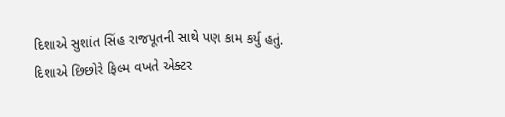દિશાએ સુશાંત સિંહ રાજપૂતની સાથે પણ કામ કર્યુ હતું. દિશાએ છિછોરે ફિલ્મ વખતે એક્ટર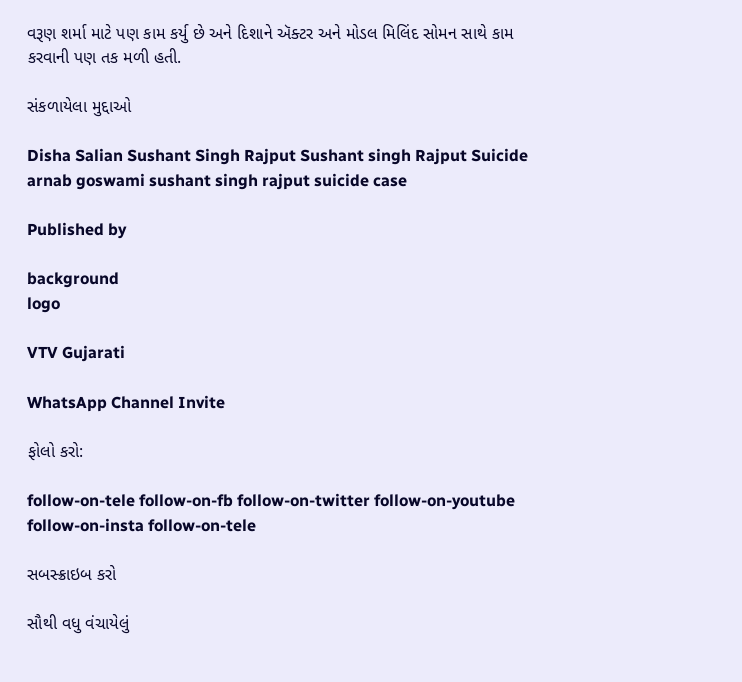વરૂણ શર્મા માટે પણ કામ કર્યુ છે અને દિશાને ઍક્ટર અને મોડલ મિલિંદ સોમન સાથે કામ કરવાની પણ તક મળી હતી.

સંકળાયેલા મુદ્દાઓ

Disha Salian Sushant Singh Rajput Sushant singh Rajput Suicide arnab goswami sushant singh rajput suicide case

Published by

background
logo

VTV Gujarati

WhatsApp Channel Invite

ફોલો કરો:

follow-on-tele follow-on-fb follow-on-twitter follow-on-youtube follow-on-insta follow-on-tele

સબસ્ક્રાઇબ કરો

સૌથી વધુ વંચાયેલું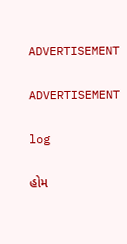ADVERTISEMENT

ADVERTISEMENT

log

હોમ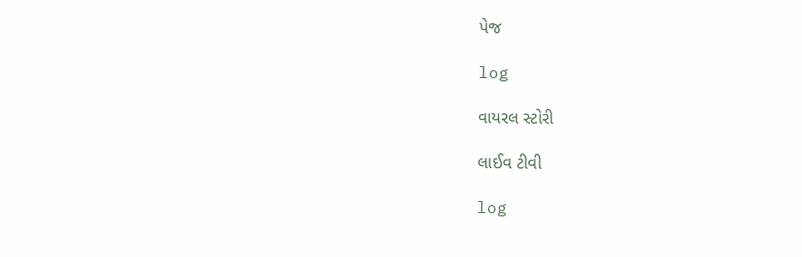પેજ

log

વાયરલ સ્ટોરી

લાઈવ ટીવી

log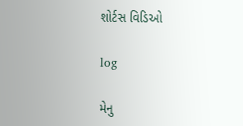શોર્ટસ વિડિઓ

log

મેનુ